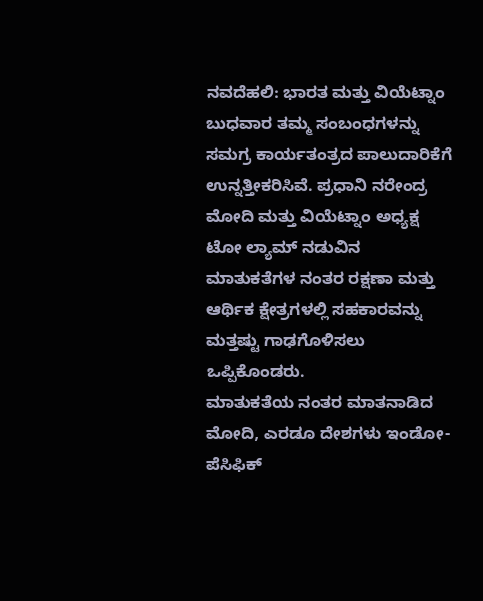ನವದೆಹಲಿ: ಭಾರತ ಮತ್ತು ವಿಯೆಟ್ನಾಂ ಬುಧವಾರ ತಮ್ಮ ಸಂಬಂಧಗಳನ್ನು ಸಮಗ್ರ ಕಾರ್ಯತಂತ್ರದ ಪಾಲುದಾರಿಕೆಗೆ ಉನ್ನತ್ತೀಕರಿಸಿವೆ. ಪ್ರಧಾನಿ ನರೇಂದ್ರ ಮೋದಿ ಮತ್ತು ವಿಯೆಟ್ನಾಂ ಅಧ್ಯಕ್ಷ ಟೋ ಲ್ಯಾಮ್ ನಡುವಿನ ಮಾತುಕತೆಗಳ ನಂತರ ರಕ್ಷಣಾ ಮತ್ತು ಆರ್ಥಿಕ ಕ್ಷೇತ್ರಗಳಲ್ಲಿ ಸಹಕಾರವನ್ನು ಮತ್ತಷ್ಟು ಗಾಢಗೊಳಿಸಲು ಒಪ್ಪಿಕೊಂಡರು.
ಮಾತುಕತೆಯ ನಂತರ ಮಾತನಾಡಿದ ಮೋದಿ, ಎರಡೂ ದೇಶಗಳು ಇಂಡೋ-ಪೆಸಿಫಿಕ್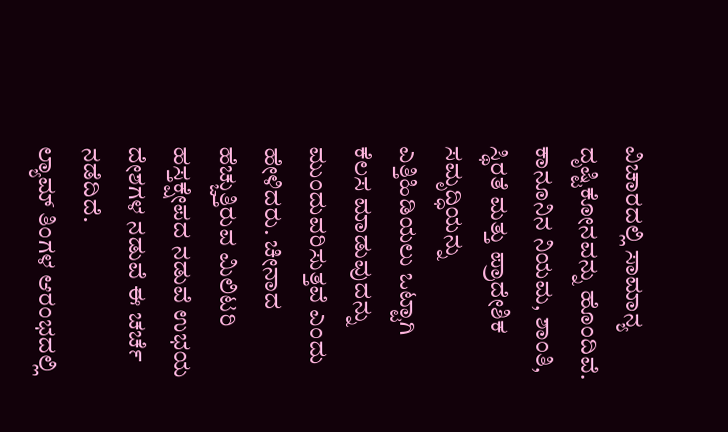ವಿಚಾರದಲ್ಲಿ ಸಾಮಾನ್ಯ ದೃಷ್ಟಿಕೋನವನ್ನು ಹೊಂದಿವೆ. ಕಾನೂನಿನ ನಿಯಮ, ಶಾಂತಿ, ಸ್ಥಿರತೆ ಮತ್ತು ಪ್ರಾದೇಶಿಕ ಸಮೃದ್ಧಿಯನ್ನು ಎತ್ತಿಹಿಡಿಯಲು ಒಟ್ಟಾಗಿ ಕೆಲಸ ಮಾಡುವುದನ್ನು ಮುಂದುವರಿಸುತ್ತವೆ ಎಂದು ಹೇಳಿದರು. ಚೀನಾದ ಹೆಚ್ಚುತ್ತಿರುವ ಮಿಲಿಟರಿ ಹಸ್ತಕ್ಷೇಪದ ನಡುವೆ ಉಭಯ ದೇಶಗಳ ನಡುವೆ ಈ ಚರ್ಚೆ ನಡೆದಿದೆ.
ಲ್ಯಾಮ್ ತಿಂಗಳ ಆರಂಭದಲ್ಲಿ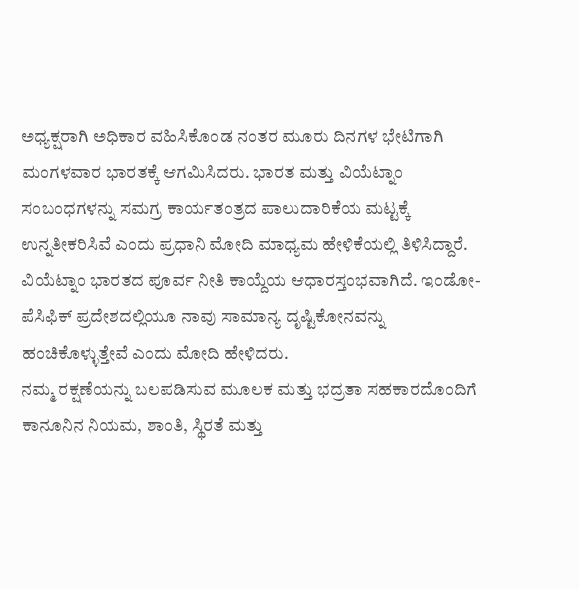ಅಧ್ಯಕ್ಷರಾಗಿ ಅಧಿಕಾರ ವಹಿಸಿಕೊಂಡ ನಂತರ ಮೂರು ದಿನಗಳ ಭೇಟಿಗಾಗಿ ಮಂಗಳವಾರ ಭಾರತಕ್ಕೆ ಆಗಮಿಸಿದರು. ಭಾರತ ಮತ್ತು ವಿಯೆಟ್ನಾಂ ಸಂಬಂಧಗಳನ್ನು ಸಮಗ್ರ ಕಾರ್ಯತಂತ್ರದ ಪಾಲುದಾರಿಕೆಯ ಮಟ್ಟಕ್ಕೆ ಉನ್ನತೀಕರಿಸಿವೆ ಎಂದು ಪ್ರಧಾನಿ ಮೋದಿ ಮಾಧ್ಯಮ ಹೇಳಿಕೆಯಲ್ಲಿ ತಿಳಿಸಿದ್ದಾರೆ.
ವಿಯೆಟ್ನಾಂ ಭಾರತದ ಪೂರ್ವ ನೀತಿ ಕಾಯ್ದೆಯ ಆಧಾರಸ್ತಂಭವಾಗಿದೆ. ಇಂಡೋ-ಪೆಸಿಫಿಕ್ ಪ್ರದೇಶದಲ್ಲಿಯೂ ನಾವು ಸಾಮಾನ್ಯ ದೃಷ್ಟಿಕೋನವನ್ನು ಹಂಚಿಕೊಳ್ಳುತ್ತೇವೆ ಎಂದು ಮೋದಿ ಹೇಳಿದರು.
ನಮ್ಮ ರಕ್ಷಣೆಯನ್ನು ಬಲಪಡಿಸುವ ಮೂಲಕ ಮತ್ತು ಭದ್ರತಾ ಸಹಕಾರದೊಂದಿಗೆ ಕಾನೂನಿನ ನಿಯಮ, ಶಾಂತಿ, ಸ್ಥಿರತೆ ಮತ್ತು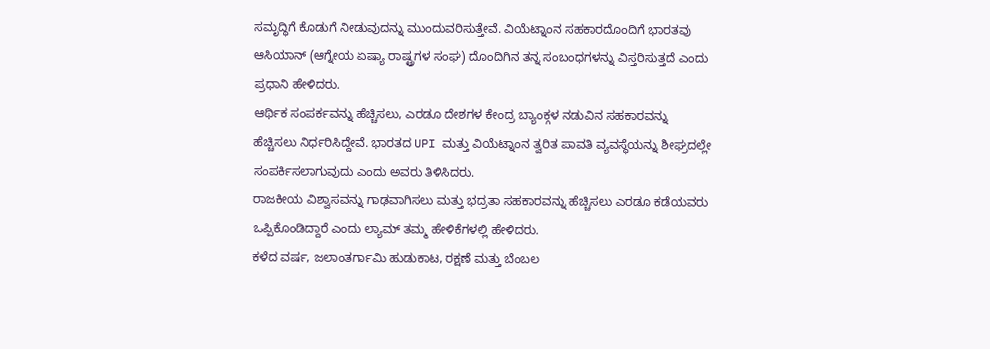ಸಮೃದ್ಧಿಗೆ ಕೊಡುಗೆ ನೀಡುವುದನ್ನು ಮುಂದುವರಿಸುತ್ತೇವೆ. ವಿಯೆಟ್ನಾಂನ ಸಹಕಾರದೊಂದಿಗೆ ಭಾರತವು ಆಸಿಯಾನ್ (ಆಗ್ನೇಯ ಏಷ್ಯಾ ರಾಷ್ಟ್ರಗಳ ಸಂಘ) ದೊಂದಿಗಿನ ತನ್ನ ಸಂಬಂಧಗಳನ್ನು ವಿಸ್ತರಿಸುತ್ತದೆ ಎಂದು ಪ್ರಧಾನಿ ಹೇಳಿದರು.
ಆರ್ಥಿಕ ಸಂಪರ್ಕವನ್ನು ಹೆಚ್ಚಿಸಲು, ಎರಡೂ ದೇಶಗಳ ಕೇಂದ್ರ ಬ್ಯಾಂಕ್ಗಳ ನಡುವಿನ ಸಹಕಾರವನ್ನು ಹೆಚ್ಚಿಸಲು ನಿರ್ಧರಿಸಿದ್ದೇವೆ. ಭಾರತದ UPI ಮತ್ತು ವಿಯೆಟ್ನಾಂನ ತ್ವರಿತ ಪಾವತಿ ವ್ಯವಸ್ಥೆಯನ್ನು ಶೀಘ್ರದಲ್ಲೇ ಸಂಪರ್ಕಿಸಲಾಗುವುದು ಎಂದು ಅವರು ತಿಳಿಸಿದರು.
ರಾಜಕೀಯ ವಿಶ್ವಾಸವನ್ನು ಗಾಢವಾಗಿಸಲು ಮತ್ತು ಭದ್ರತಾ ಸಹಕಾರವನ್ನು ಹೆಚ್ಚಿಸಲು ಎರಡೂ ಕಡೆಯವರು ಒಪ್ಪಿಕೊಂಡಿದ್ದಾರೆ ಎಂದು ಲ್ಯಾಮ್ ತಮ್ಮ ಹೇಳಿಕೆಗಳಲ್ಲಿ ಹೇಳಿದರು.
ಕಳೆದ ವರ್ಷ, ಜಲಾಂತರ್ಗಾಮಿ ಹುಡುಕಾಟ, ರಕ್ಷಣೆ ಮತ್ತು ಬೆಂಬಲ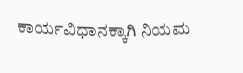ಕಾರ್ಯವಿಧಾನಕ್ಕಾಗಿ ನಿಯಮ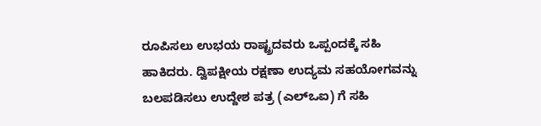ರೂಪಿಸಲು ಉಭಯ ರಾಷ್ಟ್ರದವರು ಒಪ್ಪಂದಕ್ಕೆ ಸಹಿ ಹಾಕಿದರು. ದ್ವಿಪಕ್ಷೀಯ ರಕ್ಷಣಾ ಉದ್ಯಮ ಸಹಯೋಗವನ್ನು ಬಲಪಡಿಸಲು ಉದ್ದೇಶ ಪತ್ರ (ಎಲ್ಒಐ) ಗೆ ಸಹಿ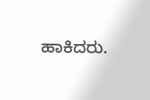ಹಾಕಿದರು.